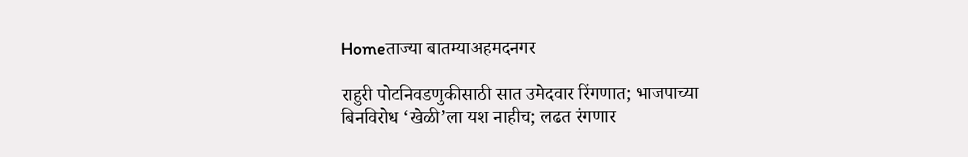Homeताज्या बातम्याअहमदनगर

राहुरी पोटनिवडणुकीसाठी सात उमेदवार रिंगणात; भाजपाच्या बिनविरोध ‘खेळी’ला यश नाहीच; लढत रंगणार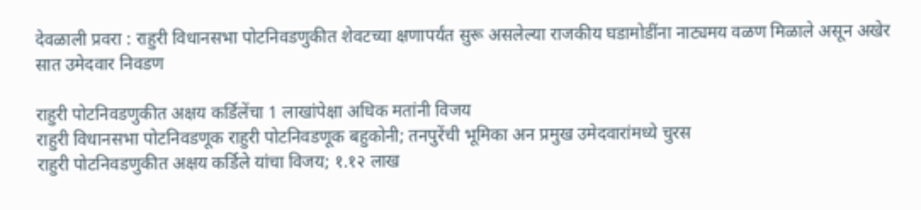देवळाली प्रवरा : राहुरी विधानसभा पोटनिवडणुकीत शेवटच्या क्षणापर्यंत सुरू असलेल्या राजकीय घडामोडींना नाट्यमय वळण मिळाले असून अखेर सात उमेदवार निवडण

राहुरी पोटनिवडणुकीत अक्षय कर्डिलेंचा 1 लाखांपेक्षा अधिक मतांनी विजय
राहुरी विधानसभा पोटनिवडणूक राहुरी पोटनिवडणूक बहुकोनी; तनपुरेंची भूमिका अन प्रमुख उमेदवारांमध्ये चुरस
राहुरी पोटनिवडणुकीत अक्षय कर्डिले यांचा विजय; १.१२ लाख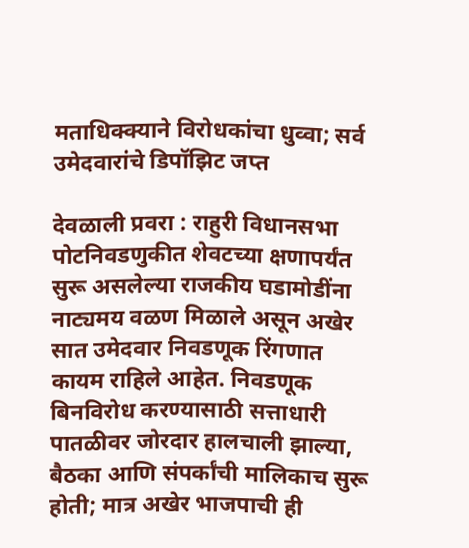मताधिक्क्याने विरोधकांचा धुव्वा; सर्व उमेदवारांचे डिपॉझिट जप्त

देवळाली प्रवरा : राहुरी विधानसभा पोटनिवडणुकीत शेवटच्या क्षणापर्यंत सुरू असलेल्या राजकीय घडामोडींना नाट्यमय वळण मिळाले असून अखेर सात उमेदवार निवडणूक रिंगणात कायम राहिले आहेत. निवडणूक बिनविरोध करण्यासाठी सत्ताधारी पातळीवर जोरदार हालचाली झाल्या, बैठका आणि संपर्कांची मालिकाच सुरू होती; मात्र अखेर भाजपाची ही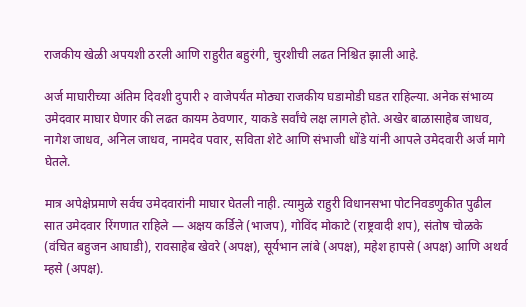राजकीय खेळी अपयशी ठरली आणि राहुरीत बहुरंगी, चुरशीची लढत निश्चित झाली आहे.

अर्ज माघारीच्या अंतिम दिवशी दुपारी २ वाजेपर्यंत मोठ्या राजकीय घडामोडी घडत राहिल्या. अनेक संभाव्य उमेदवार माघार घेणार की लढत कायम ठेवणार, याकडे सर्वांचे लक्ष लागले होते. अखेर बाळासाहेब जाधव, नागेश जाधव, अनिल जाधव, नामदेव पवार, सविता शेटे आणि संभाजी धोंडे यांनी आपले उमेदवारी अर्ज मागे घेतले.

मात्र अपेक्षेप्रमाणे सर्वच उमेदवारांनी माघार घेतली नाही. त्यामुळे राहुरी विधानसभा पोटनिवडणुकीत पुढील सात उमेदवार रिंगणात राहिले — अक्षय कर्डिले (भाजप), गोविंद मोकाटे (राष्ट्रवादी शप), संतोष चोळके (वंचित बहुजन आघाडी), रावसाहेब खेवरे (अपक्ष), सूर्यभान लांबे (अपक्ष), महेश हापसे (अपक्ष) आणि अथर्व म्हसे (अपक्ष).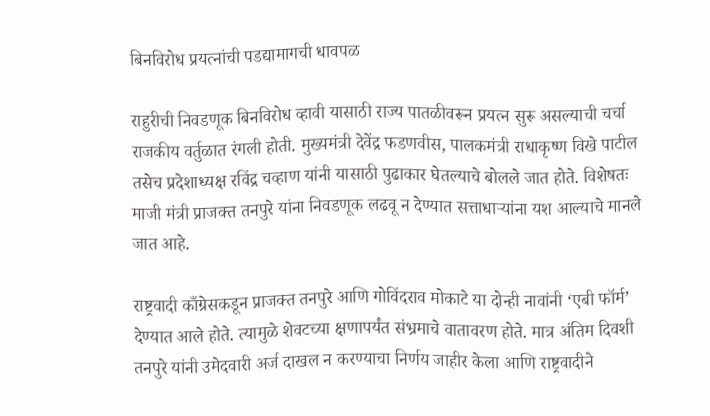बिनविरोध प्रयत्नांची पडद्यामागची धावपळ

राहुरीची निवडणूक बिनविरोध व्हावी यासाठी राज्य पातळीवरून प्रयत्न सुरू असल्याची चर्चा राजकीय वर्तुळात रंगली होती. मुख्यमंत्री देवेंद्र फडणवीस, पालकमंत्री राधाकृष्ण विखे पाटील तसेच प्रदेशाध्यक्ष रविंद्र चव्हाण यांनी यासाठी पुढाकार घेतल्याचे बोलले जात होते. विशेषतः माजी मंत्री प्राजक्त तनपुरे यांना निवडणूक लढवू न देण्यात सत्ताधाऱ्यांना यश आल्याचे मानले जात आहे.

राष्ट्रवादी काँग्रेसकडून प्राजक्त तनपुरे आणि गोविंदराव मोकाटे या दोन्ही नावांनी ‘एबी फॉर्म’ देण्यात आले होते. त्यामुळे शेवटच्या क्षणापर्यंत संभ्रमाचे वातावरण होते. मात्र अंतिम दिवशी तनपुरे यांनी उमेदवारी अर्ज दाखल न करण्याचा निर्णय जाहीर केला आणि राष्ट्रवादीने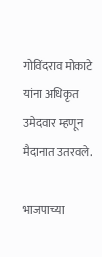गोविंदराव मोकाटे यांना अधिकृत उमेदवार म्हणून मैदानात उतरवले.

भाजपाच्या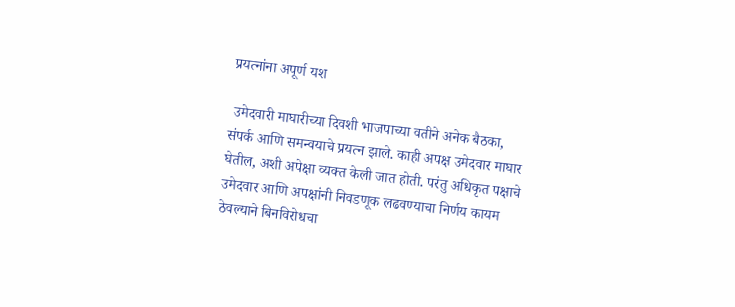प्रयत्नांना अपूर्ण यश

 उमेदवारी माघारीच्या दिवशी भाजपाच्या वतीने अनेक बैठका, संपर्क आणि समन्वयाचे प्रयत्न झाले. काही अपक्ष उमेदवार माघार घेतील, अशी अपेक्षा व्यक्त केली जात होती. परंतु अधिकृत पक्षाचे उमेदवार आणि अपक्षांनी निवडणूक लढवण्याचा निर्णय कायम ठेवल्याने बिनविरोधचा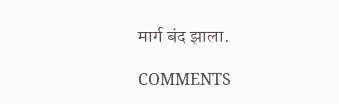मार्ग बंद झाला.

COMMENTS